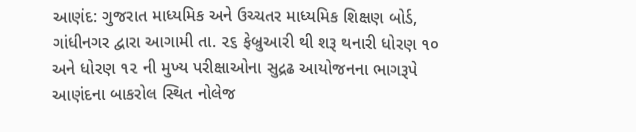આણંદ: ગુજરાત માધ્યમિક અને ઉચ્ચતર માધ્યમિક શિક્ષણ બોર્ડ, ગાંધીનગર દ્વારા આગામી તા. ૨૬ ફેબ્રુઆરી થી શરૂ થનારી ધોરણ ૧૦ અને ધોરણ ૧૨ ની મુખ્ય પરીક્ષાઓના સુદ્રઢ આયોજનના ભાગરૂપે આણંદના બાકરોલ સ્થિત નોલેજ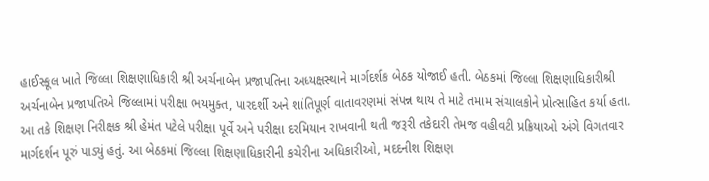હાઈસ્કૂલ ખાતે જિલ્લા શિક્ષણાધિકારી શ્રી અર્ચનાબેન પ્રજાપતિના અધ્યક્ષસ્થાને માર્ગદર્શક બેઠક યોજાઈ હતી. બેઠકમાં જિલ્લા શિક્ષણાધિકારીશ્રી અર્ચનાબેન પ્રજાપતિએ જિલ્લામાં પરીક્ષા ભયમુક્ત, પારદર્શી અને શાંતિપૂર્ણ વાતાવરણમાં સંપન્ન થાય તે માટે તમામ સંચાલકોને પ્રોત્સાહિત કર્યા હતા.
આ તકે શિક્ષણ નિરીક્ષક શ્રી હેમંત પટેલે પરીક્ષા પૂર્વે અને પરીક્ષા દરમિયાન રાખવાની થતી જરૂરી તકેદારી તેમજ વહીવટી પ્રક્રિયાઓ અંગે વિગતવાર માર્ગદર્શન પૂરું પાડ્યું હતું. આ બેઠકમાં જિલ્લા શિક્ષણાધિકારીની કચેરીના અધિકારીઓ, મદદનીશ શિક્ષણ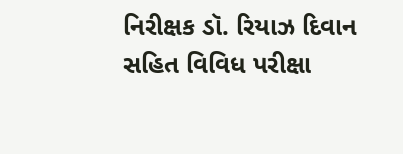નિરીક્ષક ડૉ. રિયાઝ દિવાન સહિત વિવિધ પરીક્ષા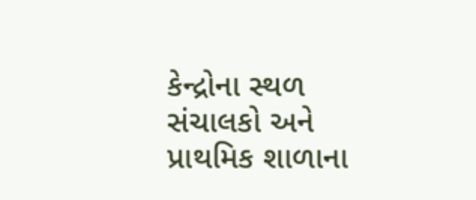કેન્દ્રોના સ્થળ સંચાલકો અને પ્રાથમિક શાળાના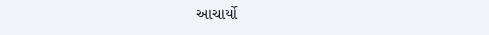આચાર્યો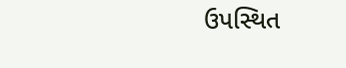ઉપસ્થિત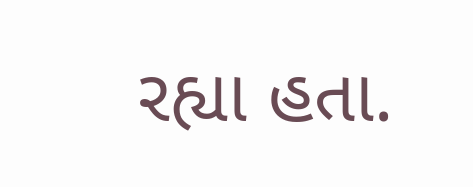રહ્યા હતા.